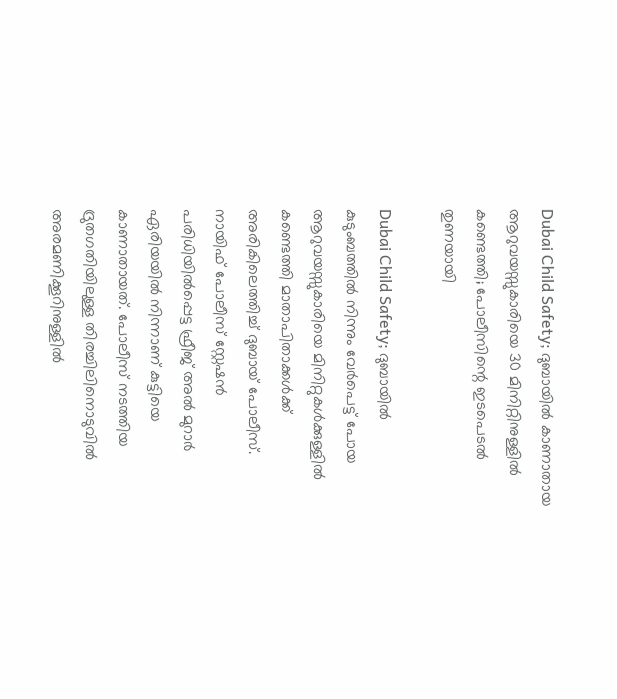Dubai Child Safety; ദുബായിൽ കാണാതായ ആറുവയസ്സുകാരിയെ 30 മിനിറ്റിനുള്ളിൽ കണ്ടെത്തി; പോലീസിന്റെ ഇടപെടൽ തുണയായി

Dubai Child Safety; ദുബായിൽ കുടുംബത്തിൽ നിന്നും വേർപെട്ട് പോയ ആറുവയസ്സുകാരിയെ മിനിറ്റുകൾക്കുള്ളിൽ കണ്ടെത്തി മാതാപിതാക്കൾക്ക് അരികിലെത്തിച്ച് ദുബായ് പോലീസ്. നായിഫ് പോലീസ് സ്റ്റേഷൻ പരിധിയിൽപ്പെട്ട ഫ്രീജ് അൽ മുറാർ ഏരിയയിൽ നിന്നാണ് കുട്ടിയെ കാണാതായത്. പോലീസ് നടത്തിയ ദ്രുതഗതിയിലുള്ള തിരച്ചിലിനൊടുവിൽ അരമണിക്കൂറിനുള്ളിൽ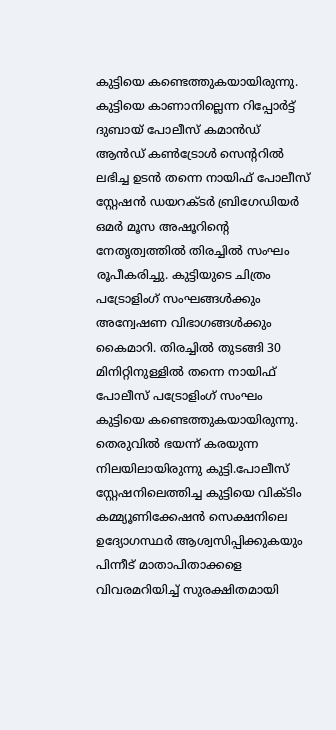കുട്ടിയെ കണ്ടെത്തുകയായിരുന്നു. കുട്ടിയെ കാണാനില്ലെന്ന റിപ്പോർട്ട് ദുബായ് പോലീസ് കമാൻഡ് ആൻഡ് കൺട്രോൾ സെന്ററിൽ ലഭിച്ച ഉടൻ തന്നെ നായിഫ് പോലീസ് സ്റ്റേഷൻ ഡയറക്ടർ ബ്രിഗേഡിയർ ഒമർ മൂസ അഷൂറിന്റെ നേതൃത്വത്തിൽ തിരച്ചിൽ സംഘം രൂപീകരിച്ചു. കുട്ടിയുടെ ചിത്രം പട്രോളിംഗ് സംഘങ്ങൾക്കും അന്വേഷണ വിഭാഗങ്ങൾക്കും കൈമാറി. തിരച്ചിൽ തുടങ്ങി 30 മിനിറ്റിനുള്ളിൽ തന്നെ നായിഫ് പോലീസ് പട്രോളിംഗ് സംഘം കുട്ടിയെ കണ്ടെത്തുകയായിരുന്നു. തെരുവിൽ ഭയന്ന് കരയുന്ന നിലയിലായിരുന്നു കുട്ടി.പോലീസ് സ്റ്റേഷനിലെത്തിച്ച കുട്ടിയെ വിക്ടിം കമ്മ്യൂണിക്കേഷൻ സെക്ഷനിലെ ഉദ്യോഗസ്ഥർ ആശ്വസിപ്പിക്കുകയും പിന്നീട് മാതാപിതാക്കളെ വിവരമറിയിച്ച് സുരക്ഷിതമായി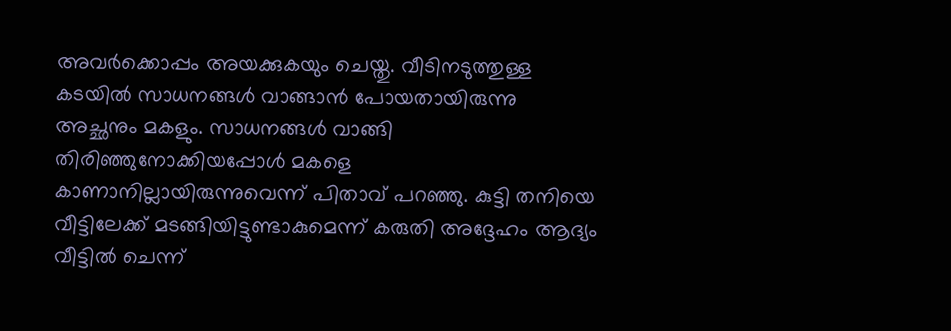അവർക്കൊപ്പം അയക്കുകയും ചെയ്തു. വീടിനടുത്തുള്ള കടയിൽ സാധനങ്ങൾ വാങ്ങാൻ പോയതായിരുന്നു അച്ഛനും മകളും. സാധനങ്ങൾ വാങ്ങി തിരിഞ്ഞുനോക്കിയപ്പോൾ മകളെ കാണാനില്ലായിരുന്നുവെന്ന് പിതാവ് പറഞ്ഞു. കുട്ടി തനിയെ വീട്ടിലേക്ക് മടങ്ങിയിട്ടുണ്ടാകുമെന്ന് കരുതി അദ്ദേഹം ആദ്യം വീട്ടിൽ ചെന്ന്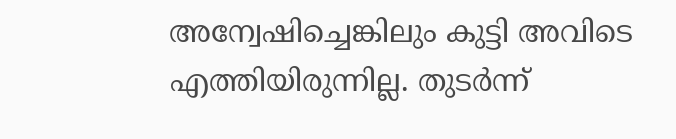അന്വേഷിച്ചെങ്കിലും കുട്ടി അവിടെ എത്തിയിരുന്നില്ല. തുടർന്ന്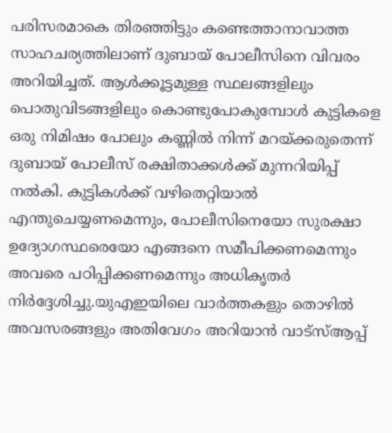പരിസരമാകെ തിരഞ്ഞിട്ടും കണ്ടെത്താനാവാത്ത സാഹചര്യത്തിലാണ് ദുബായ് പോലീസിനെ വിവരം അറിയിച്ചത്. ആൾക്കൂട്ടമുള്ള സ്ഥലങ്ങളിലും പൊതുവിടങ്ങളിലും കൊണ്ടുപോകുമ്പോൾ കുട്ടികളെ ഒരു നിമിഷം പോലും കണ്ണിൽ നിന്ന് മറയ്ക്കരുതെന്ന് ദുബായ് പോലീസ് രക്ഷിതാക്കൾക്ക് മുന്നറിയിപ്പ് നൽകി. കുട്ടികൾക്ക് വഴിതെറ്റിയാൽ എന്തുചെയ്യണമെന്നും, പോലീസിനെയോ സുരക്ഷാ ഉദ്യോഗസ്ഥരെയോ എങ്ങനെ സമീപിക്കണമെന്നും അവരെ പഠിപ്പിക്കണമെന്നും അധികൃതർ നിർദ്ദേശിച്ചു.യുഎഇയിലെ വാർത്തകളും തൊഴിൽ അവസരങ്ങളും അതിവേഗം അറിയാൻ വാട്സ്ആപ്പ്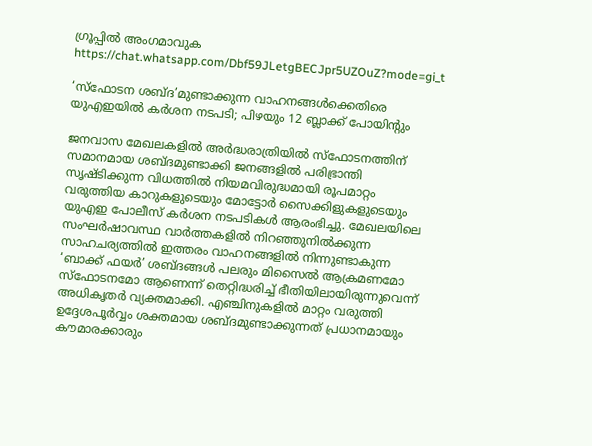ഗ്രൂപ്പിൽ അംഗമാവുക https://chat.whatsapp.com/Dbf59JLetgBECJpr5UZOuZ?mode=gi_t

‘സ്ഫോടന ശബ്ദ’മുണ്ടാക്കുന്ന വാഹനങ്ങൾക്കെതിരെ യുഎഇയിൽ കർശന നടപടി; പിഴയും 12 ബ്ലാക്ക് പോയിന്റും

ജനവാസ മേഖലകളിൽ അർദ്ധരാത്രിയിൽ സ്ഫോടനത്തിന് സമാനമായ ശബ്ദമുണ്ടാക്കി ജനങ്ങളിൽ പരിഭ്രാന്തി സൃഷ്ടിക്കുന്ന വിധത്തിൽ നിയമവിരുദ്ധമായി രൂപമാറ്റം വരുത്തിയ കാറുകളുടെയും മോട്ടോർ സൈക്കിളുകളുടെയും യുഎഇ പോലീസ് കർശന നടപടികൾ ആരംഭിച്ചു. മേഖലയിലെ സംഘർഷാവസ്ഥ വാർത്തകളിൽ നിറഞ്ഞുനിൽക്കുന്ന സാഹചര്യത്തിൽ ഇത്തരം വാഹനങ്ങളിൽ നിന്നുണ്ടാകുന്ന ‘ബാക്ക് ഫയർ’ ശബ്ദങ്ങൾ പലരും മിസൈൽ ആക്രമണമോ സ്ഫോടനമോ ആണെന്ന് തെറ്റിദ്ധരിച്ച് ഭീതിയിലായിരുന്നുവെന്ന് അധികൃതർ വ്യക്തമാക്കി. എഞ്ചിനുകളിൽ മാറ്റം വരുത്തി ഉദ്ദേശപൂർവ്വം ശക്തമായ ശബ്ദമുണ്ടാക്കുന്നത് പ്രധാനമായും കൗമാരക്കാരും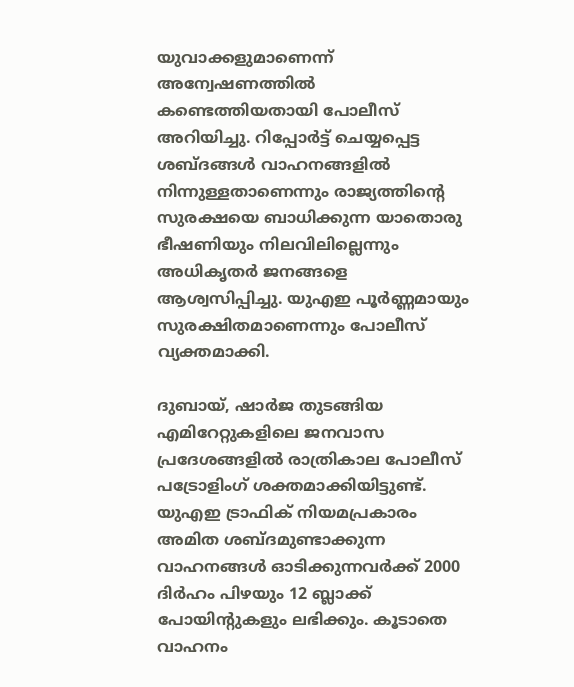യുവാക്കളുമാണെന്ന് അന്വേഷണത്തിൽ കണ്ടെത്തിയതായി പോലീസ് അറിയിച്ചു. റിപ്പോർട്ട് ചെയ്യപ്പെട്ട ശബ്ദങ്ങൾ വാഹനങ്ങളിൽ നിന്നുള്ളതാണെന്നും രാജ്യത്തിന്റെ സുരക്ഷയെ ബാധിക്കുന്ന യാതൊരു ഭീഷണിയും നിലവിലില്ലെന്നും അധികൃതർ ജനങ്ങളെ ആശ്വസിപ്പിച്ചു. യുഎഇ പൂർണ്ണമായും സുരക്ഷിതമാണെന്നും പോലീസ് വ്യക്തമാക്കി.

ദുബായ്, ഷാർജ തുടങ്ങിയ എമിറേറ്റുകളിലെ ജനവാസ പ്രദേശങ്ങളിൽ രാത്രികാല പോലീസ് പട്രോളിംഗ് ശക്തമാക്കിയിട്ടുണ്ട്. യുഎഇ ട്രാഫിക് നിയമപ്രകാരം അമിത ശബ്ദമുണ്ടാക്കുന്ന വാഹനങ്ങൾ ഓടിക്കുന്നവർക്ക് 2000 ദിർഹം പിഴയും 12 ബ്ലാക്ക് പോയിന്റുകളും ലഭിക്കും. കൂടാതെ വാഹനം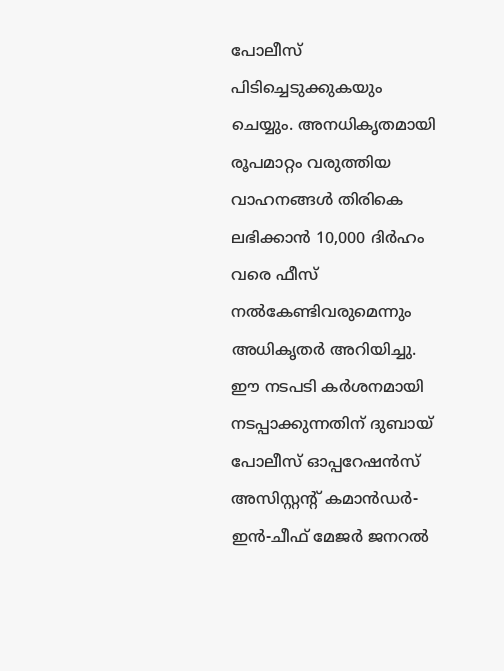പോലീസ് പിടിച്ചെടുക്കുകയും ചെയ്യും. അനധികൃതമായി രൂപമാറ്റം വരുത്തിയ വാഹനങ്ങൾ തിരികെ ലഭിക്കാൻ 10,000 ദിർഹം വരെ ഫീസ് നൽകേണ്ടിവരുമെന്നും അധികൃതർ അറിയിച്ചു. ഈ നടപടി കർശനമായി നടപ്പാക്കുന്നതിന് ദുബായ് പോലീസ് ഓപ്പറേഷൻസ് അസിസ്റ്റന്റ് കമാൻഡർ-ഇൻ-ചീഫ് മേജർ ജനറൽ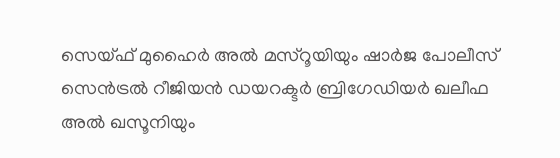സെയ്ഫ് മുഹൈർ അൽ മസ്‌റൂയിയും ഷാർജ പോലീസ് സെൻട്രൽ റീജിയൻ ഡയറക്ടർ ബ്രിഗേഡിയർ ഖലീഫ അൽ ഖസൂനിയും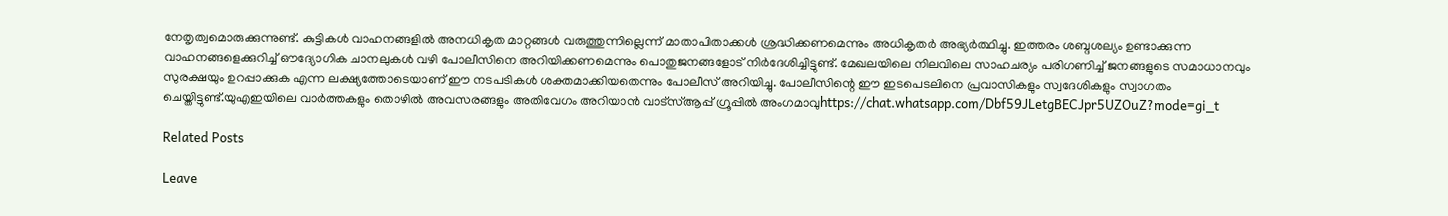നേതൃത്വമൊരുക്കുന്നുണ്ട്. കുട്ടികൾ വാഹനങ്ങളിൽ അനധികൃത മാറ്റങ്ങൾ വരുത്തുന്നില്ലെന്ന് മാതാപിതാക്കൾ ശ്രദ്ധിക്കണമെന്നും അധികൃതർ അഭ്യർത്ഥിച്ചു. ഇത്തരം ശബ്ദശല്യം ഉണ്ടാക്കുന്ന വാഹനങ്ങളെക്കുറിച്ച് ഔദ്യോഗിക ചാനലുകൾ വഴി പോലീസിനെ അറിയിക്കണമെന്നും പൊതുജനങ്ങളോട് നിർദേശിച്ചിട്ടുണ്ട്. മേഖലയിലെ നിലവിലെ സാഹചര്യം പരിഗണിച്ച് ജനങ്ങളുടെ സമാധാനവും സുരക്ഷയും ഉറപ്പാക്കുക എന്ന ലക്ഷ്യത്തോടെയാണ് ഈ നടപടികൾ ശക്തമാക്കിയതെന്നും പോലീസ് അറിയിച്ചു. പോലീസിന്റെ ഈ ഇടപെടലിനെ പ്രവാസികളും സ്വദേശികളും സ്വാഗതം ചെയ്തിട്ടുണ്ട്.യുഎഇയിലെ വാർത്തകളും തൊഴിൽ അവസരങ്ങളും അതിവേഗം അറിയാൻ വാട്സ്ആപ്പ് ഗ്രൂപ്പിൽ അംഗമാവുhttps://chat.whatsapp.com/Dbf59JLetgBECJpr5UZOuZ?mode=gi_t

Related Posts

Leave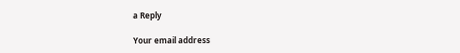a Reply

Your email address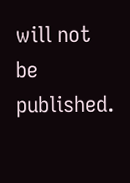will not be published.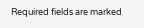Required fields are marked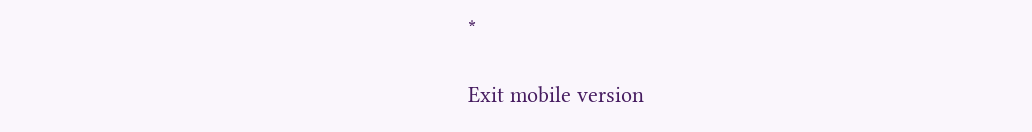*

Exit mobile version